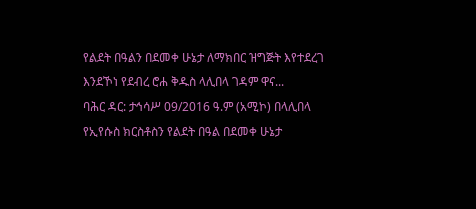የልደት በዓልን በደመቀ ሁኔታ ለማክበር ዝግጅት እየተደረገ እንደኾነ የደብረ ሮሐ ቅዱስ ላሊበላ ገዳም ዋና...
ባሕር ዳር: ታኅሳሥ 09/2016 ዓ.ም (አሚኮ) በላሊበላ የኢየሱስ ክርስቶስን የልደት በዓል በደመቀ ሁኔታ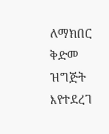ለማክበር ቅድመ ዝግጅት እየተደረገ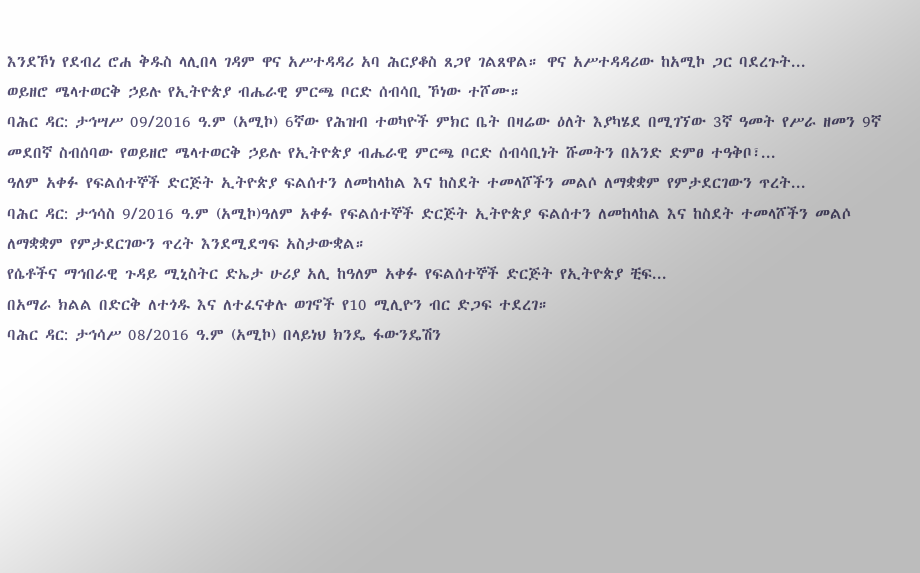እንደኾነ የደብረ ሮሐ ቅዱስ ላሊበላ ገዳም ዋና አሥተዳዳሪ አባ ሕርያቆስ ጸጋየ ገልጸዋል። ዋና አሥተዳዳሪው ከአሚኮ ጋር ባደረጉት...
ወይዘሮ ሜላተወርቅ ኃይሉ የኢትዮጵያ ብሔራዊ ምርጫ ቦርድ ሰብሳቢ ኾነው ተሾሙ።
ባሕር ዳር: ታኅሣሥ 09/2016 ዓ.ም (አሚኮ) 6ኛው የሕዝብ ተወካዮች ምክር ቤት በዛሬው ዕለት እያካሄደ በሚገኘው 3ኛ ዓመት የሥራ ዘመን 9ኛ መደበኛ ስብሰባው የወይዘሮ ሜላተወርቅ ኃይሉ የኢትዮጵያ ብሔራዊ ምርጫ ቦርድ ሰብሳቢነት ሹመትን በአንድ ድምፀ ተዓቅቦ፣...
ዓለም አቀፉ የፍልሰተኞች ድርጅት ኢትዮጵያ ፍልሰተን ለመከላከል እና ከስደት ተመላሾችን መልሶ ለማቋቋም የምታደርገውን ጥረት...
ባሕር ዳር: ታኅሳስ 9/2016 ዓ.ም (አሚኮ)ዓለም አቀፉ የፍልሰተኞች ድርጅት ኢትዮጵያ ፍልሰተን ለመከላከል እና ከስደት ተመላሾችን መልሶ ለማቋቋም የምታደርገውን ጥረት እንደሚደግፍ አስታውቋል።
የሴቶችና ማኅበራዊ ጉዳይ ሚኒስትር ድኤታ ሁሪያ አሊ ከዓለም አቀፉ የፍልሰተኞች ድርጅት የኢትዮጵያ ቺፍ...
በአማራ ክልል በድርቅ ለተጎዱ እና ለተፈናቀሉ ወገኖች የ10 ሚሊዮን ብር ድጋፍ ተደረገ።
ባሕር ዳር: ታኅሳሥ 08/2016 ዓ.ም (አሚኮ) በላይነህ ክንዴ ፋውንዴሽን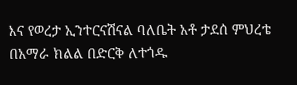እና የወረታ ኢንተርናሽናል ባለቤት አቶ ታደሰ ምህረቴ በአማራ ክልል በድርቅ ለተጎዱ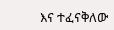እና ተፈናቅለው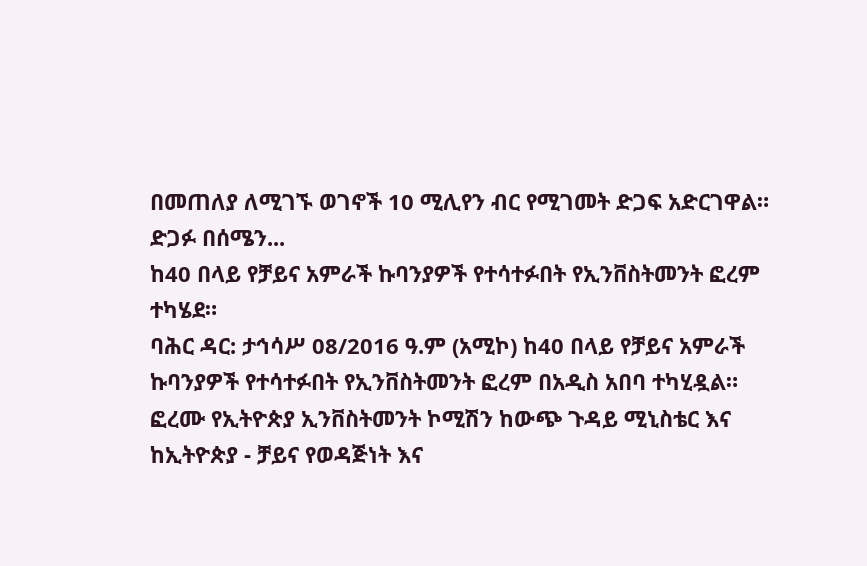በመጠለያ ለሚገኙ ወገኖች 10 ሚሊየን ብር የሚገመት ድጋፍ አድርገዋል።
ድጋፉ በሰሜን...
ከ40 በላይ የቻይና አምራች ኩባንያዎች የተሳተፉበት የኢንቨስትመንት ፎረም ተካሄደ።
ባሕር ዳር: ታኅሳሥ 08/2016 ዓ.ም (አሚኮ) ከ40 በላይ የቻይና አምራች ኩባንያዎች የተሳተፉበት የኢንቨስትመንት ፎረም በአዲስ አበባ ተካሂዷል።
ፎረሙ የኢትዮጵያ ኢንቨስትመንት ኮሚሽን ከውጭ ጉዳይ ሚኒስቴር እና ከኢትዮጵያ - ቻይና የወዳጅነት እና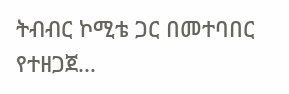ትብብር ኮሚቴ ጋር በመተባበር የተዘጋጀ...